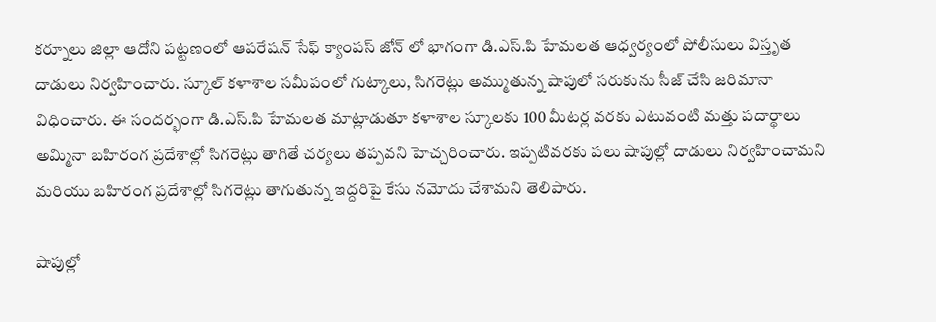కర్నూలు జిల్లా ఆదోని పట్టణంలో ఆపరేషన్ సేఫ్ క్యాంపస్ జోన్ లో భాగంగా డి.ఎస్.పి హేమలత ఆధ్వర్యంలో పోలీసులు విస్తృత దాడులు నిర్వహించారు. స్కూల్ కళాశాల సమీపంలో గుట్కాలు, సిగరెట్లు అమ్ముతున్న షాపులో సరుకును సీజ్ చేసి జరిమానా విధించారు. ఈ సందర్భంగా డి.ఎస్.పి హేమలత మాట్లాడుతూ కళాశాల స్కూలకు 100 మీటర్ల వరకు ఎటువంటి మత్తు పదార్థాలు అమ్మినా బహిరంగ ప్రదేశాల్లో సిగరెట్లు తాగితే చర్యలు తప్పవని హెచ్చరించారు. ఇప్పటివరకు పలు షాపుల్లో దాడులు నిర్వహించామని మరియు బహిరంగ ప్రదేశాల్లో సిగరెట్లు తాగుతున్న ఇద్దరిపై కేసు నమోదు చేశామని తెలిపారు.

షాపుల్లో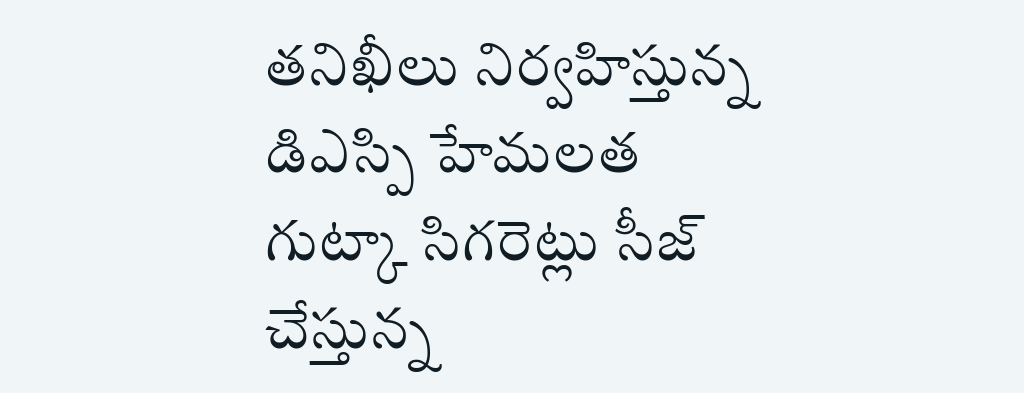తనిఖీలు నిర్వహిస్తున్న డిఎస్పి హేమలత
గుట్కా సిగరెట్లు సీజ్ చేస్తున్న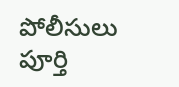పోలీసులు
పూర్తి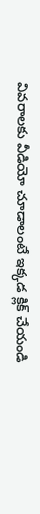వివరాలకు వీడియో చూడాలంటే ఇక్కడ క్లిక్ చేయండి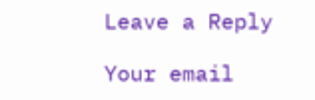Leave a Reply

Your email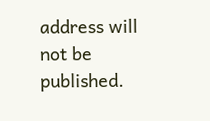address will not be published.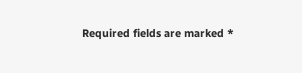Required fields are marked *